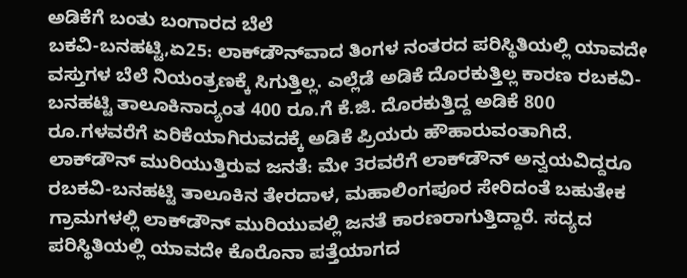ಅಡಿಕೆಗೆ ಬಂತು ಬಂಗಾರದ ಬೆಲೆ
ಬಕವಿ-ಬನಹಟ್ಟಿ,ಏ25: ಲಾಕ್‍ಡೌನ್‍ವಾದ ತಿಂಗಳ ನಂತರದ ಪರಿಸ್ಥಿತಿಯಲ್ಲಿ ಯಾವದೇ ವಸ್ತುಗಳ ಬೆಲೆ ನಿಯಂತ್ರಣಕ್ಕೆ ಸಿಗುತ್ತಿಲ್ಲ. ಎಲ್ಲೆಡೆ ಅಡಿಕೆ ದೊರಕುತ್ತಿಲ್ಲ ಕಾರಣ ರಬಕವಿ-ಬನಹಟ್ಟಿ ತಾಲೂಕಿನಾದ್ಯಂತ 400 ರೂ.ಗೆ ಕೆ.ಜಿ. ದೊರಕುತ್ತಿದ್ದ ಅಡಿಕೆ 800 ರೂ.ಗಳವರೆಗೆ ಏರಿಕೆಯಾಗಿರುವದಕ್ಕೆ ಅಡಿಕೆ ಪ್ರಿಯರು ಹೌಹಾರುವಂತಾಗಿದೆ.
ಲಾಕ್‍ಡೌನ್ ಮುರಿಯುತ್ತಿರುವ ಜನತೆ: ಮೇ 3ರವರೆಗೆ ಲಾಕ್‍ಡೌನ್ ಅನ್ವಯವಿದ್ದರೂ ರಬಕವಿ-ಬನಹಟ್ಟಿ ತಾಲೂಕಿನ ತೇರದಾಳ, ಮಹಾಲಿಂಗಪೂರ ಸೇರಿದಂತೆ ಬಹುತೇಕ ಗ್ರಾಮಗಳಲ್ಲಿ ಲಾಕ್‍ಡೌನ್ ಮುರಿಯುವಲ್ಲಿ ಜನತೆ ಕಾರಣರಾಗುತ್ತಿದ್ದಾರೆ. ಸದ್ಯದ ಪರಿಸ್ಥಿತಿಯಲ್ಲಿ ಯಾವದೇ ಕೊರೊನಾ ಪತ್ತೆಯಾಗದ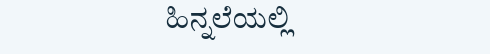ಹಿನ್ನಲೆಯಲ್ಲಿ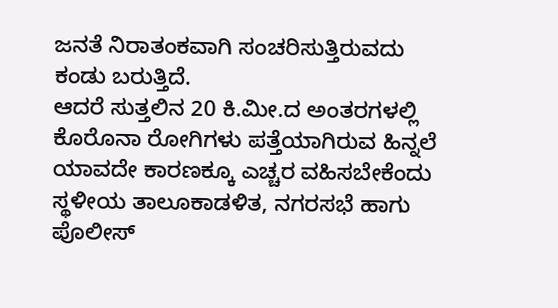ಜನತೆ ನಿರಾತಂಕವಾಗಿ ಸಂಚರಿಸುತ್ತಿರುವದು ಕಂಡು ಬರುತ್ತಿದೆ.
ಆದರೆ ಸುತ್ತಲಿನ 20 ಕಿ.ಮೀ.ದ ಅಂತರಗಳಲ್ಲಿ ಕೊರೊನಾ ರೋಗಿಗಳು ಪತ್ತೆಯಾಗಿರುವ ಹಿನ್ನಲೆ ಯಾವದೇ ಕಾರಣಕ್ಕೂ ಎಚ್ಚರ ವಹಿಸಬೇಕೆಂದು ಸ್ಥಳೀಯ ತಾಲೂಕಾಡಳಿತ, ನಗರಸಭೆ ಹಾಗು ಪೊಲೀಸ್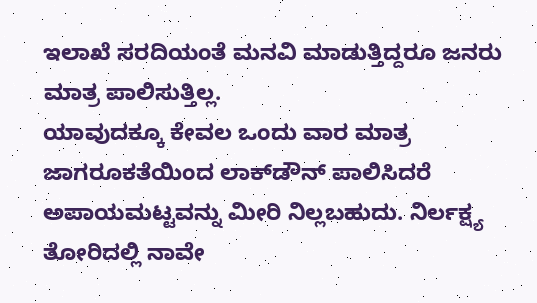ಇಲಾಖೆ ಸರದಿಯಂತೆ ಮನವಿ ಮಾಡುತ್ತಿದ್ದರೂ ಜನರು ಮಾತ್ರ ಪಾಲಿಸುತ್ತಿಲ್ಲ.
ಯಾವುದಕ್ಕೂ ಕೇವಲ ಒಂದು ವಾರ ಮಾತ್ರ ಜಾಗರೂಕತೆಯಿಂದ ಲಾಕ್‍ಡೌನ್ ಪಾಲಿಸಿದರೆ ಅಪಾಯಮಟ್ಟವನ್ನು ಮೀರಿ ನಿಲ್ಲಬಹುದು. ನಿರ್ಲಕ್ಷ್ಯ ತೋರಿದಲ್ಲಿ ನಾವೇ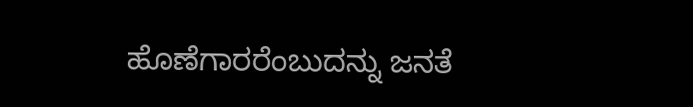ಹೊಣೆಗಾರರೆಂಬುದನ್ನು ಜನತೆ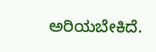ಅರಿಯಬೇಕಿದೆ.